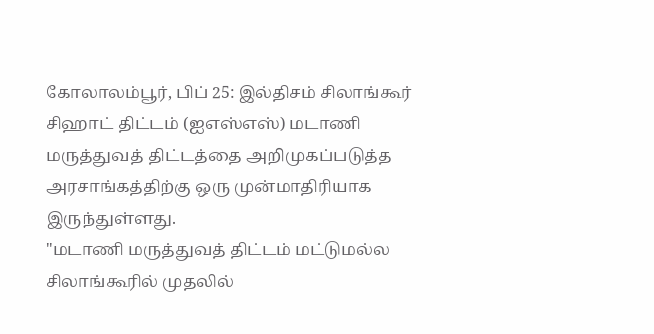கோலாலம்பூர், பிப் 25: இல்திசம் சிலாங்கூர் சிஹாட் திட்டம் (ஐஎஸ்எஸ்) மடாணி மருத்துவத் திட்டத்தை அறிமுகப்படுத்த அரசாங்கத்திற்கு ஒரு முன்மாதிரியாக இருந்துள்ளது.
"மடாணி மருத்துவத் திட்டம் மட்டுமல்ல சிலாங்கூரில் முதலில்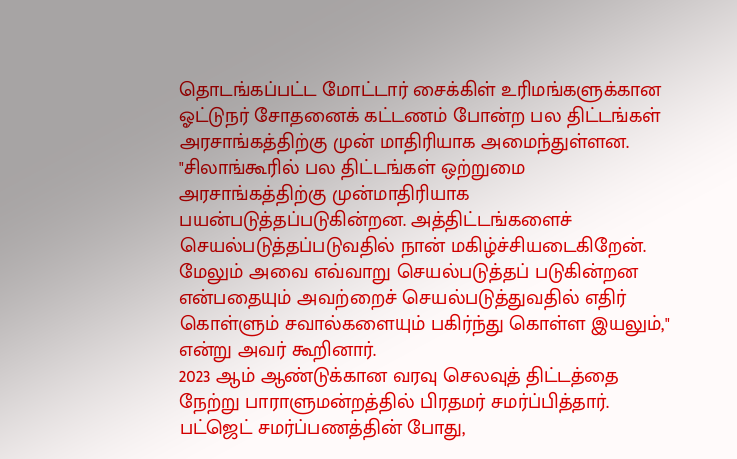தொடங்கப்பட்ட மோட்டார் சைக்கிள் உரிமங்களுக்கான ஓட்டுநர் சோதனைக் கட்டணம் போன்ற பல திட்டங்கள் அரசாங்கத்திற்கு முன் மாதிரியாக அமைந்துள்ளன.
"சிலாங்கூரில் பல திட்டங்கள் ஒற்றுமை அரசாங்கத்திற்கு முன்மாதிரியாக பயன்படுத்தப்படுகின்றன. அத்திட்டங்களைச் செயல்படுத்தப்படுவதில் நான் மகிழ்ச்சியடைகிறேன். மேலும் அவை எவ்வாறு செயல்படுத்தப் படுகின்றன என்பதையும் அவற்றைச் செயல்படுத்துவதில் எதிர் கொள்ளும் சவால்களையும் பகிர்ந்து கொள்ள இயலும்," என்று அவர் கூறினார்.
2023 ஆம் ஆண்டுக்கான வரவு செலவுத் திட்டத்தை நேற்று பாராளுமன்றத்தில் பிரதமர் சமர்ப்பித்தார். பட்ஜெட் சமர்ப்பணத்தின் போது,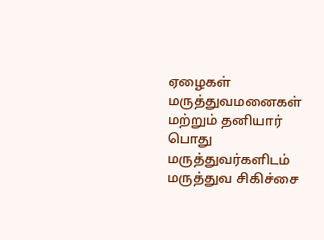ஏழைகள் மருத்துவமனைகள் மற்றும் தனியார் பொது மருத்துவர்களிடம் மருத்துவ சிகிச்சை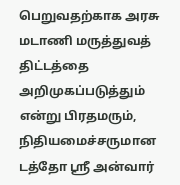பெறுவதற்காக அரசு மடாணி மருத்துவத் திட்டத்தை அறிமுகப்படுத்தும் என்று பிரதமரும், நிதியமைச்சருமான டத்தோ ஸ்ரீ அன்வார்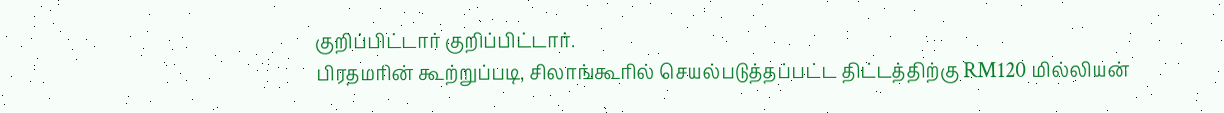குறிப்பிட்டார் குறிப்பிட்டார்.
பிரதமரின் கூற்றுப்படி, சிலாங்கூரில் செயல்படுத்தப்பட்ட திட்டத்திற்கு RM120 மில்லியன்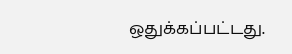ஒதுக்கப்பட்டது.